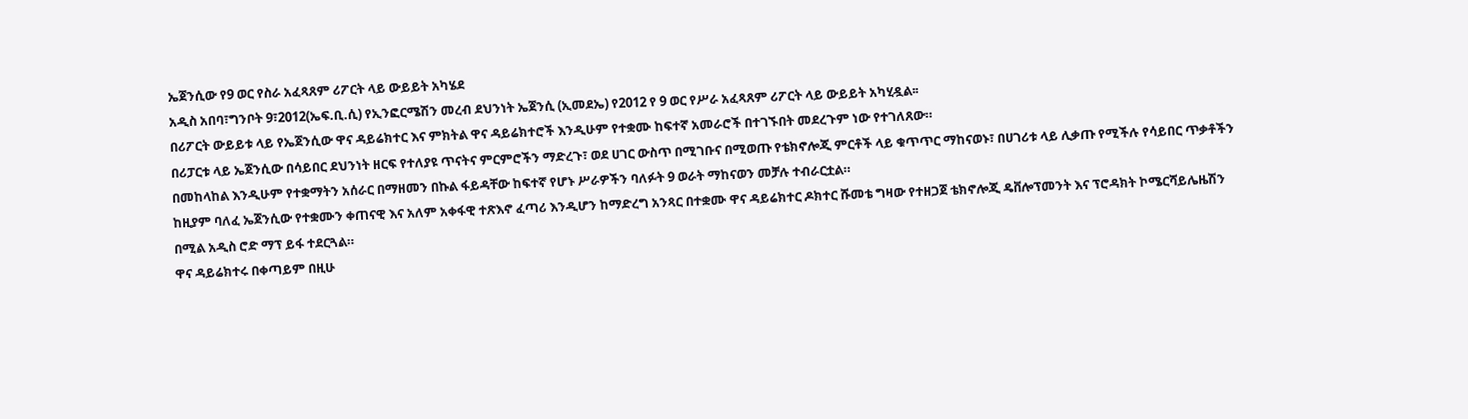ኤጀንሲው የ9 ወር የስራ አፈጻጸም ሪፖርት ላይ ውይይት አካሄደ
አዲስ አበባ፣ግንቦት 9፣2012(ኤፍ.ቢ.ሲ) የኢንፎርሜሽን መረብ ደህንነት ኤጀንሲ (ኢመደኤ) የ2012 የ 9 ወር የሥራ አፈጻጸም ሪፖርት ላይ ውይይት አካሂዷል፡፡
በሪፖርት ውይይቱ ላይ የኤጀንሲው ዋና ዳይሬክተር እና ምክትል ዋና ዳይሬክተሮች እንዲሁም የተቋሙ ከፍተኛ አመራሮች በተገኙበት መደረጉም ነው የተገለጸው።
በሪፓርቱ ላይ ኤጀንሲው በሳይበር ደህንነት ዘርፍ የተለያዩ ጥናትና ምርምሮችን ማድረጉ፣ ወደ ሀገር ውስጥ በሚገቡና በሚወጡ የቴክኖሎጂ ምርቶች ላይ ቁጥጥር ማከናወኑ፣ በሀገሪቱ ላይ ሊቃጡ የሚችሉ የሳይበር ጥቃቶችን በመከላከል እንዲሁም የተቋማትን አሰራር በማዘመን በኩል ፋይዳቸው ከፍተኛ የሆኑ ሥራዎችን ባለፉት 9 ወራት ማከናወን መቻሉ ተብራርቷል።
ከዚያም ባለፈ ኤጀንሲው የተቋሙን ቀጠናዊ እና አለም አቀፋዊ ተጽእኖ ፈጣሪ እንዲሆን ከማድረግ አንጻር በተቋሙ ዋና ዳይሬክተር ዶክተር ሹመቴ ግዛው የተዘጋጀ ቴክኖሎጂ ዴቨሎፕመንት እና ፕሮዳክት ኮሜርሻይሌዜሽን በሚል አዲስ ሮድ ማፕ ይፋ ተደርጓል።
ዋና ዳይሬክተሩ በቀጣይም በዚሁ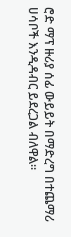ሮድ ማፕ ዙሪያ ሰፊ ውይይት በማድረግ በተጨማሪ ሀሳቦች እንዲዳብር ይደረጋል ብለዋል።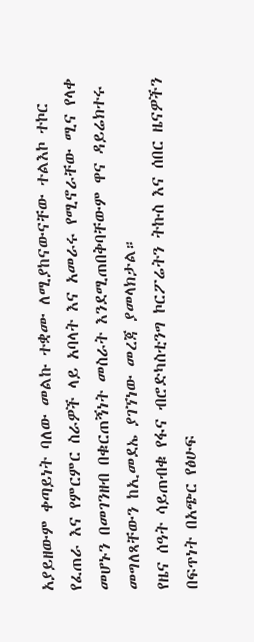አያይዘውም ቀጣይነት ባለው መልኩ ተቋሙ ለሚያከናውናቸው ተልእኮ ተኮር የፈጠራ እና የምርምር ስራዎች ላይ አባላት እና አመራሩ የሚኖራቸው ሚና የላቀ መሆኑን በመገንዘብ በቁርጠኝነት መስራት እንደሚጠበቅባቸውም ዋና ዳይሬክተሩ መግለጻቸውን ከኢመደኤ ያገኘነው መረጃ ያመላክታል።
የዜና ሰዓት ሳይጠብቁ የፋና ብሮድካስቲንግ ኮርፖሬትን ትኩስ እና ሰበር ዜናዎችን በፍጥነት በአጭር የፅሁፍ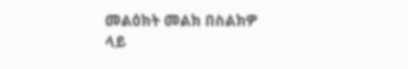መልዕክት መልክ በስልክዎ ላይ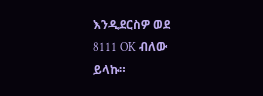እንዲደርስዎ ወደ 8111 OK ብለው ይላኩ።